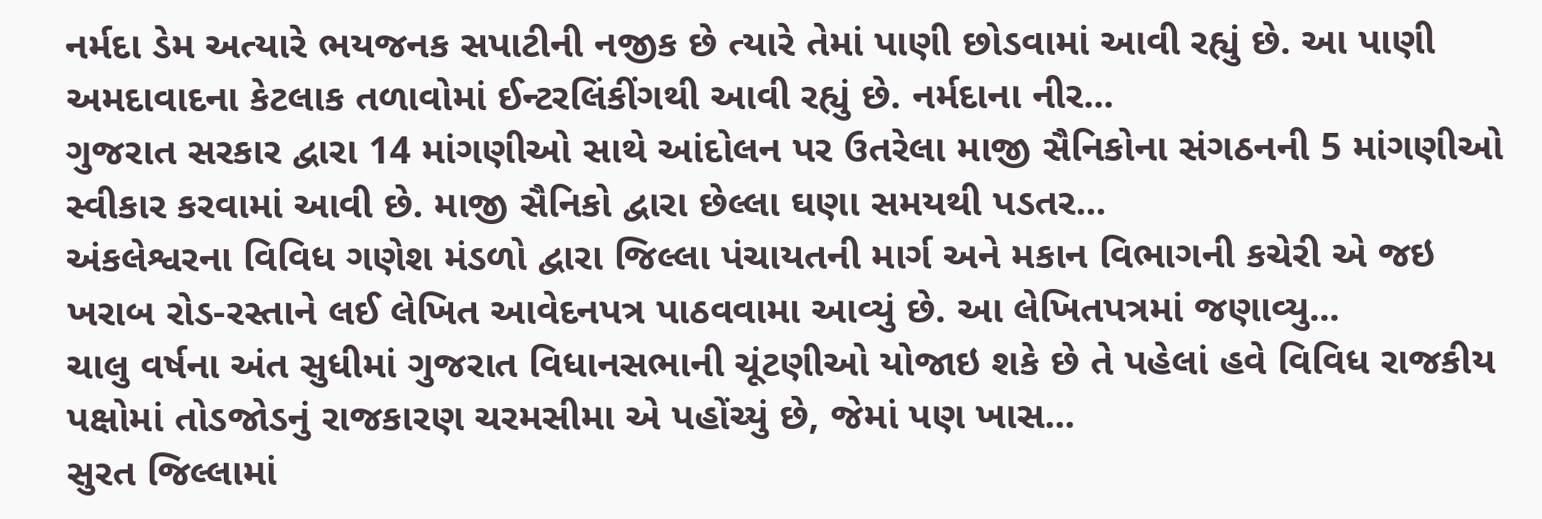નર્મદા ડેમ અત્યારે ભયજનક સપાટીની નજીક છે ત્યારે તેમાં પાણી છોડવામાં આવી રહ્યું છે. આ પાણી અમદાવાદના કેટલાક તળાવોમાં ઈન્ટરલિંકીંગથી આવી રહ્યું છે. નર્મદાના નીર...
ગુજરાત સરકાર દ્વારા 14 માંગણીઓ સાથે આંદોલન પર ઉતરેલા માજી સૈનિકોના સંગઠનની 5 માંગણીઓ સ્વીકાર કરવામાં આવી છે. માજી સૈનિકો દ્વારા છેલ્લા ઘણા સમયથી પડતર...
અંકલેશ્વરના વિવિધ ગણેશ મંડળો દ્વારા જિલ્લા પંચાયતની માર્ગ અને મકાન વિભાગની કચેરી એ જઇ ખરાબ રોડ-રસ્તાને લઈ લેખિત આવેદનપત્ર પાઠવવામા આવ્યું છે. આ લેખિતપત્રમાં જણાવ્યુ...
ચાલુ વર્ષના અંત સુધીમાં ગુજરાત વિધાનસભાની ચૂંટણીઓ યોજાઇ શકે છે તે પહેલાં હવે વિવિધ રાજકીય પક્ષોમાં તોડજોડનું રાજકારણ ચરમસીમા એ પહોંચ્યું છે, જેમાં પણ ખાસ...
સુરત જિલ્લામાં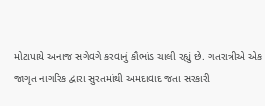મોટાપાયે અનાજ સગેવગે કરવાનું કૌભાંડ ચાલી રહ્યું છે. ગતરાત્રીએ એક જાગૃત નાગરિક દ્વારા સુરતમાંથી અમદાવાદ જતા સરકારી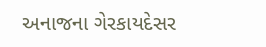અનાજના ગેરકાયદેસર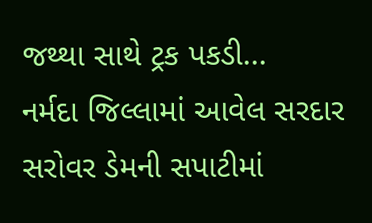જથ્થા સાથે ટ્રક પકડી...
નર્મદા જિલ્લામાં આવેલ સરદાર સરોવર ડેમની સપાટીમાં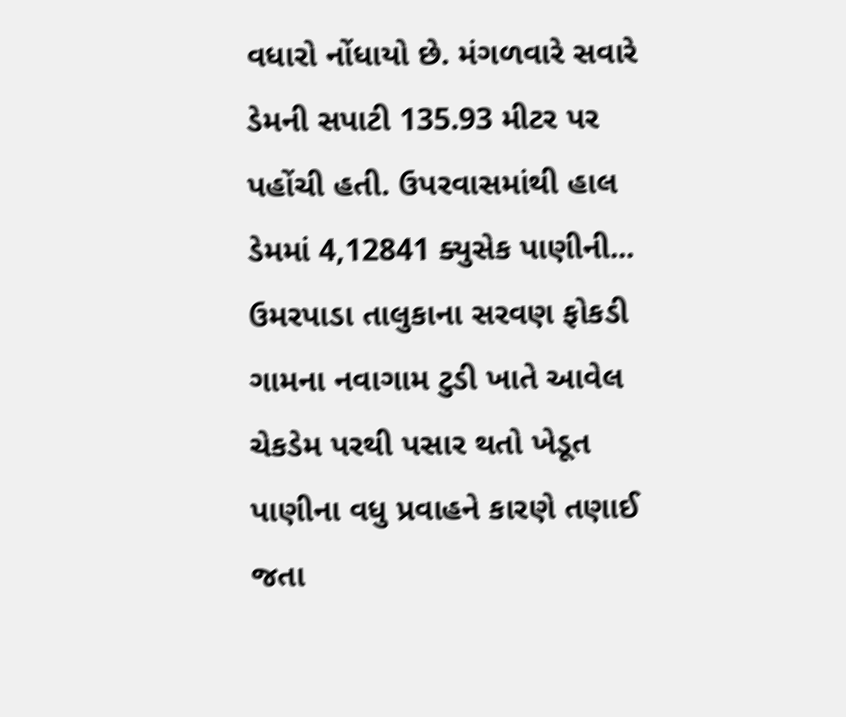વધારો નોંધાયો છે. મંગળવારે સવારે ડેમની સપાટી 135.93 મીટર પર પહોંચી હતી. ઉપરવાસમાંથી હાલ ડેમમાં 4,12841 ક્યુસેક પાણીની...
ઉમરપાડા તાલુકાના સરવણ ફોકડી ગામના નવાગામ ટુડી ખાતે આવેલ ચેકડેમ પરથી પસાર થતો ખેડૂત પાણીના વધુ પ્રવાહને કારણે તણાઈ જતા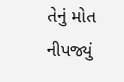તેનું મોત નીપજ્યું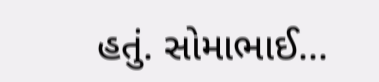હતું. સોમાભાઈ...